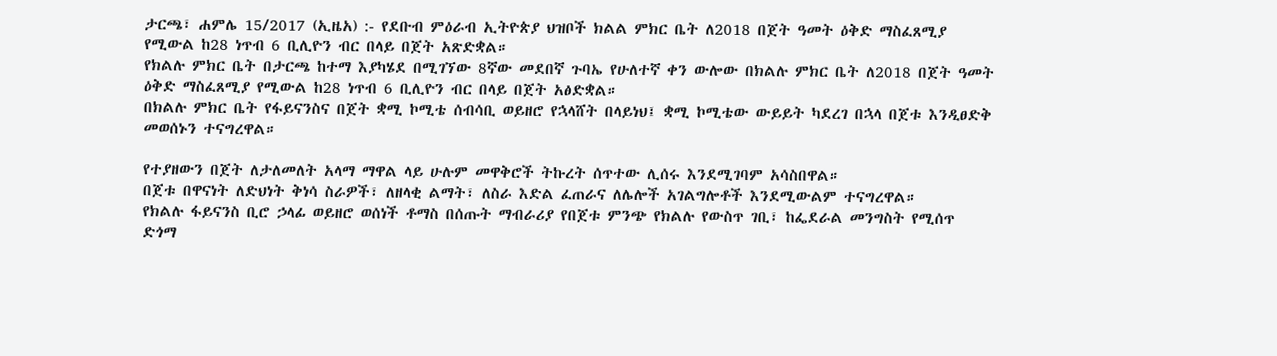ታርጫ፣ ሐምሌ 15/2017 (ኢዜአ) :- የደቡብ ምዕራብ ኢትዮጵያ ህዝቦች ክልል ምክር ቤት ለ2018 በጀት ዓመት ዕቅድ ማስፈጸሚያ የሚውል ከ28 ነጥብ 6 ቢሊዮን ብር በላይ በጀት አጽድቋል።
የክልሉ ምክር ቤት በታርጫ ከተማ እያካሄደ በሚገኘው 8ኛው መደበኛ ጉባኤ የሁለተኛ ቀን ውሎው በክልሉ ምክር ቤት ለ2018 በጀት ዓመት ዕቅድ ማስፈጸሚያ የሚውል ከ28 ነጥብ 6 ቢሊዮን ብር በላይ በጀት አፅድቋል።
በክልሉ ምክር ቤት የፋይናንስና በጀት ቋሚ ኮሚቴ ሰብሳቢ ወይዘሮ የኋላሸት በላይነህ፤ ቋሚ ኮሚቴው ውይይት ካደረገ በኋላ በጀቱ እንዲፀድቅ መወሰኑን ተናግረዋል።

የተያዘውን በጀት ለታለመለት አላማ ማዋል ላይ ሁሉም መዋቅሮች ትኩረት ሰጥተው ሊሰሩ እንደሚገባም አሳስበዋል።
በጀቱ በዋናነት ለድህነት ቅነሳ ስራዎች፣ ለዘላቂ ልማት፣ ለስራ እድል ፈጠራና ለሌሎች አገልግሎቶች እንደሚውልም ተናግረዋል።
የክልሉ ፋይናንስ ቢሮ ኃላፊ ወይዘሮ ወሰነች ቶማስ በሰጡት ማብራሪያ የበጀቱ ምንጭ የክልሉ የውስጥ ገቢ፣ ከፌደራል መንግስት የሚሰጥ ድጎማ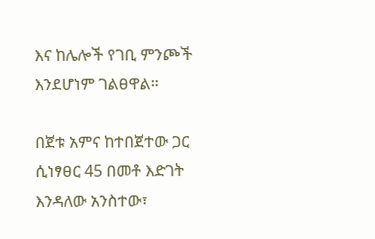እና ከሌሎች የገቢ ምንጮች እንደሆነም ገልፀዋል።

በጀቱ አምና ከተበጀተው ጋር ሲነፃፀር 45 በመቶ እድገት እንዳለው አንስተው፣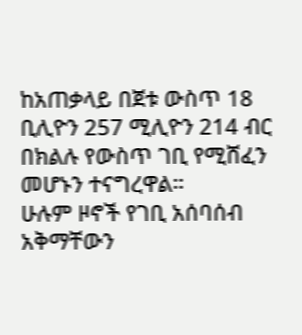ከአጠቃላይ በጀቱ ውስጥ 18 ቢሊዮን 257 ሚሊዮን 214 ብር በክልሉ የውስጥ ገቢ የሚሸፈን መሆኑን ተናግረዋል።
ሁሉም ዞኖች የገቢ አሰባሰብ አቅማቸውን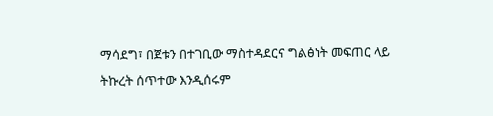ማሳደግ፣ በጀቱን በተገቢው ማስተዳደርና ግልፅነት መፍጠር ላይ ትኩረት ሰጥተው እንዲሰሩም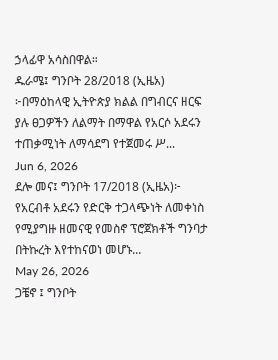ኃላፊዋ አሳስበዋል።
ዱራሜ፤ ግንቦት 28/2018 (ኢዜአ) ፦በማዕከላዊ ኢትዮጵያ ክልል በግብርና ዘርፍ ያሉ ፀጋዎችን ለልማት በማዋል የአርሶ አደሩን ተጠቃሚነት ለማሳደግ የተጀመሩ ሥ...
Jun 6, 2026
ደሎ መና፤ ግንቦት 17/2018 (ኢዜአ)፦ የአርብቶ አደሩን የድርቅ ተጋላጭነት ለመቀነስ የሚያግዙ ዘመናዊ የመስኖ ፕሮጀክቶች ግንባታ በትኩረት እየተከናወነ መሆኑ...
May 26, 2026
ጋቼኖ ፤ ግንቦት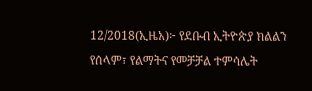12/2018(ኢዜአ)፦ የደቡብ ኢትዮጵያ ክልልን የሰላም፣ የልማትና የመቻቻል ተምሳሌት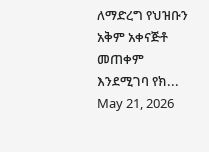ለማድረግ የህዝቡን አቅም አቀናጅቶ መጠቀም እንደሚገባ የክ...
May 21, 2026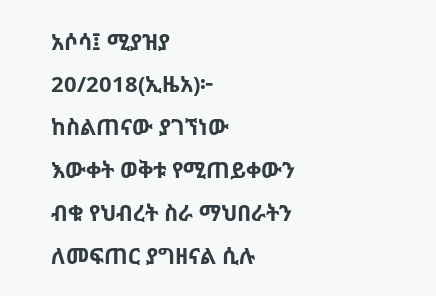አሶሳ፤ ሚያዝያ 20/2018(ኢዜአ)፦ ከስልጠናው ያገኘነው እውቀት ወቅቱ የሚጠይቀውን ብቁ የህብረት ስራ ማህበራትን ለመፍጠር ያግዘናል ሲሉ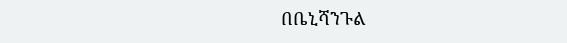በቤኒሻንጉል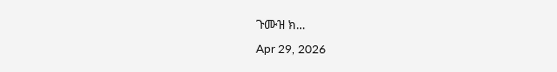ጉሙዝ ክ...
Apr 29, 2026